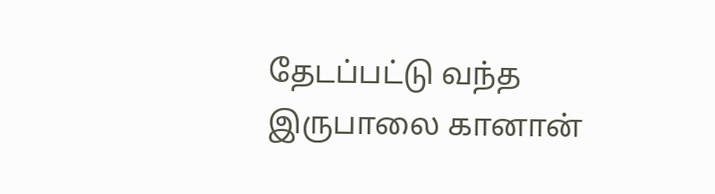தேடப்பட்டு வந்த இருபாலை கானான்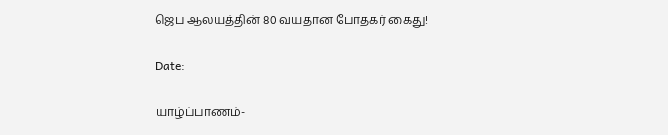ஜெப ஆலயத்தின் 80 வயதான போதகர் கைது!

Date:

யாழ்ப்பாணம்-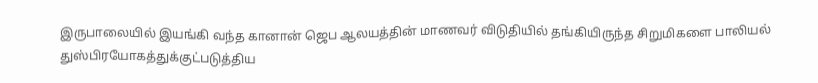இருபாலையில் இயங்கி வந்த கானான் ஜெப ஆலயத்தின் மாணவர் விடுதியில் தங்கியிருந்த சிறுமிகளை பாலியல் துஸ்பிரயோகத்துக்குட்படுத்திய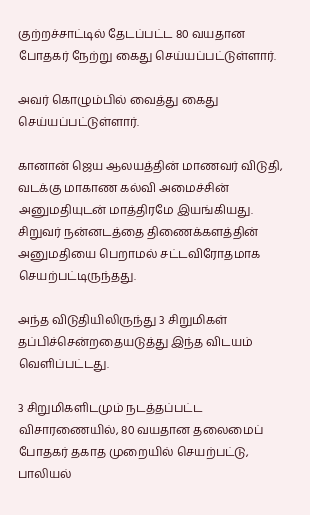குற்றச்சாட்டில் தேடப்பட்ட 80 வயதான போதகர் நேற்று கைது செய்யப்பட்டுள்ளார்.

அவர் கொழும்பில் வைத்து கைது செய்யப்பட்டுள்ளார்.

கானான் ஜெய ஆலயத்தின் மாணவர் விடுதி, வடக்கு மாகாண கல்வி அமைச்சின் அனுமதியுடன் மாத்திரமே இயங்கியது. சிறுவர் நன்னடத்தை திணைக்களத்தின் அனுமதியை பெறாமல் சட்டவிரோதமாக செயற்பட்டிருந்தது.

அந்த விடுதியிலிருந்து 3 சிறுமிகள் தப்பிச்சென்றதையடுத்து இந்த விடயம் வெளிப்பட்டது.

3 சிறுமிகளிடமும் நடத்தப்பட்ட விசாரணையில், 80 வயதான தலைமைப் போதகர் தகாத முறையில் செயற்பட்டு, பாலியல்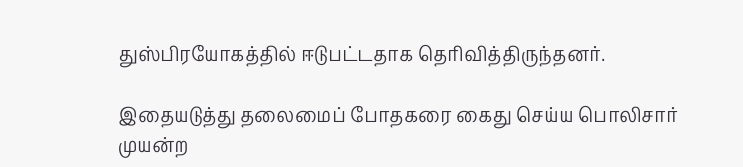துஸ்பிரயோகத்தில் ஈடுபட்டதாக தெரிவித்திருந்தனர்.

இதையடுத்து தலைமைப் போதகரை கைது செய்ய பொலிசார் முயன்ற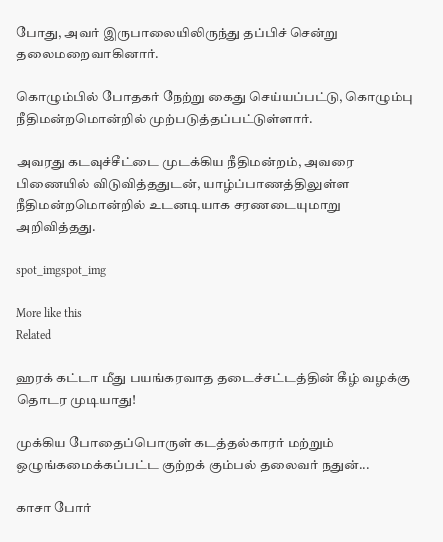போது, அவர் இருபாலையிலிருந்து தப்பிச் சென்று தலைமறைவாகினார்.

கொழும்பில் போதகர் நேற்று கைது செய்யப்பட்டு, கொழும்பு நீதிமன்றமொன்றில் முற்படுத்தப்பட்டுள்ளார்.

அவரது கடவுச்சீட்டை முடக்கிய நீதிமன்றம், அவரை பிணையில் விடுவித்ததுடன், யாழ்ப்பாணத்திலுள்ள நீதிமன்றமொன்றில் உடனடியாக சரணடையுமாறு அறிவித்தது.

spot_imgspot_img

More like this
Related

ஹரக் கட்டா மீது பயங்கரவாத தடைச்சட்டத்தின் கீழ் வழக்கு தொடர முடியாது!

முக்கிய போதைப்பொருள் கடத்தல்காரர் மற்றும் ஒழுங்கமைக்கப்பட்ட குற்றக் கும்பல் தலைவர் நதுன்...

காசா போர்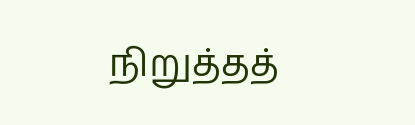நிறுத்தத்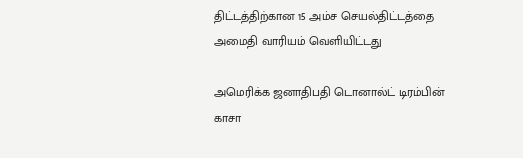திட்டத்திற்கான 15 அம்ச செயல்திட்டத்தை அமைதி வாரியம் வெளியிட்டது

அமெரிக்க ஜனாதிபதி டொனால்ட் டிரம்பின் காசா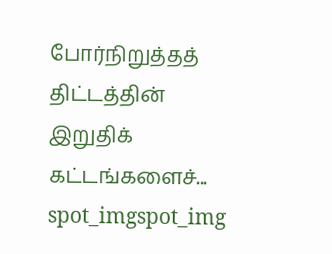போர்நிறுத்தத் திட்டத்தின் இறுதிக் கட்டங்களைச்...
spot_imgspot_img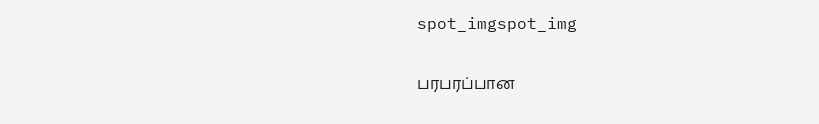spot_imgspot_img

பரபரப்பான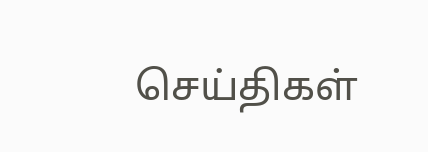செய்திகள்